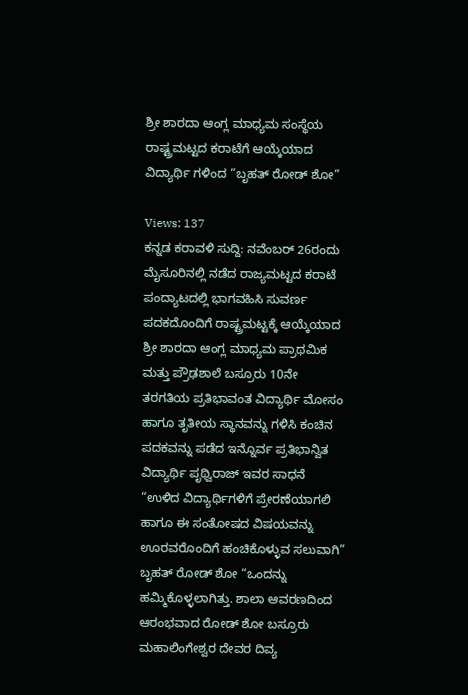ಶ್ರೀ ಶಾರದಾ ಆಂಗ್ಲ ಮಾಧ್ಯಮ ಸಂಸ್ಥೆಯ ರಾಷ್ಟ್ರಮಟ್ಟದ ಕರಾಟೆಗೆ ಆಯ್ಕೆಯಾದ ವಿದ್ಯಾರ್ಥಿ ಗಳಿಂದ “ಬೃಹತ್ ರೋಡ್ ಶೋ”

Views: 137
ಕನ್ನಡ ಕರಾವಳಿ ಸುದ್ದಿ: ನವೆಂಬರ್ 26ರಂದು ಮೈಸೂರಿನಲ್ಲಿ ನಡೆದ ರಾಜ್ಯಮಟ್ಟದ ಕರಾಟೆ ಪಂದ್ಯಾಟದಲ್ಲಿ ಭಾಗವಹಿಸಿ ಸುವರ್ಣ ಪದಕದೊಂದಿಗೆ ರಾಷ್ಟ್ರಮಟ್ಟಕ್ಕೆ ಆಯ್ಕೆಯಾದ ಶ್ರೀ ಶಾರದಾ ಆಂಗ್ಲ ಮಾಧ್ಯಮ ಪ್ರಾಥಮಿಕ ಮತ್ತು ಪ್ರೌಢಶಾಲೆ ಬಸ್ರೂರು 10ನೇ ತರಗತಿಯ ಪ್ರತಿಭಾವಂತ ವಿದ್ಯಾರ್ಥಿ ಮೋಸಂ ಹಾಗೂ ತೃತೀಯ ಸ್ಥಾನವನ್ನು ಗಳಿಸಿ ಕಂಚಿನ ಪದಕವನ್ನು ಪಡೆದ ಇನ್ನೊರ್ವ ಪ್ರತಿಭಾನ್ವಿತ ವಿದ್ಯಾರ್ಥಿ ಪೃಥ್ವಿರಾಜ್ ಇವರ ಸಾಧನೆ “ಉಳಿದ ವಿದ್ಯಾರ್ಥಿಗಳಿಗೆ ಪ್ರೇರಣೆಯಾಗಲಿ ಹಾಗೂ ಈ ಸಂತೋಷದ ವಿಷಯವನ್ನು ಊರವರೊಂದಿಗೆ ಹಂಚಿಕೊಳ್ಳುವ ಸಲುವಾಗಿ” ಬೃಹತ್ ರೋಡ್ ಶೋ “ಒಂದನ್ನು ಹಮ್ಮಿಕೊಳ್ಳಲಾಗಿತ್ತು. ಶಾಲಾ ಆವರಣದಿಂದ ಆರಂಭವಾದ ರೋಡ್ ಶೋ ಬಸ್ರೂರು ಮಹಾಲಿಂಗೇಶ್ವರ ದೇವರ ದಿವ್ಯ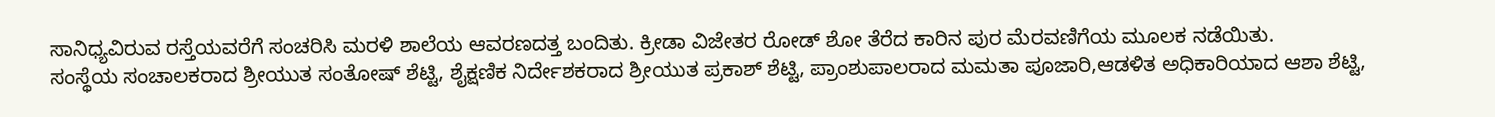ಸಾನಿಧ್ಯವಿರುವ ರಸ್ತೆಯವರೆಗೆ ಸಂಚರಿಸಿ ಮರಳಿ ಶಾಲೆಯ ಆವರಣದತ್ತ ಬಂದಿತು. ಕ್ರೀಡಾ ವಿಜೇತರ ರೋಡ್ ಶೋ ತೆರೆದ ಕಾರಿನ ಪುರ ಮೆರವಣಿಗೆಯ ಮೂಲಕ ನಡೆಯಿತು.
ಸಂಸ್ಥೆಯ ಸಂಚಾಲಕರಾದ ಶ್ರೀಯುತ ಸಂತೋಷ್ ಶೆಟ್ಟಿ, ಶೈಕ್ಷಣಿಕ ನಿರ್ದೇಶಕರಾದ ಶ್ರೀಯುತ ಪ್ರಕಾಶ್ ಶೆಟ್ಟಿ, ಪ್ರಾಂಶುಪಾಲರಾದ ಮಮತಾ ಪೂಜಾರಿ,ಆಡಳಿತ ಅಧಿಕಾರಿಯಾದ ಆಶಾ ಶೆಟ್ಟಿ,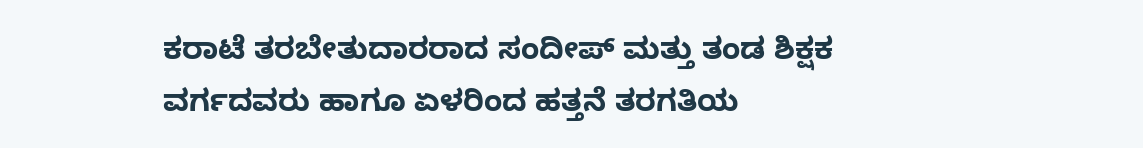ಕರಾಟೆ ತರಬೇತುದಾರರಾದ ಸಂದೀಪ್ ಮತ್ತು ತಂಡ ಶಿಕ್ಷಕ ವರ್ಗದವರು ಹಾಗೂ ಏಳರಿಂದ ಹತ್ತನೆ ತರಗತಿಯ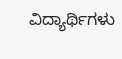ವಿದ್ಯಾರ್ಥಿಗಳು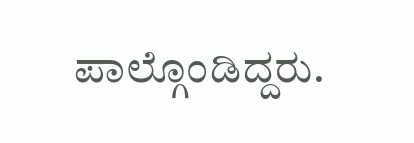ಪಾಲ್ಗೊಂಡಿದ್ದರು.